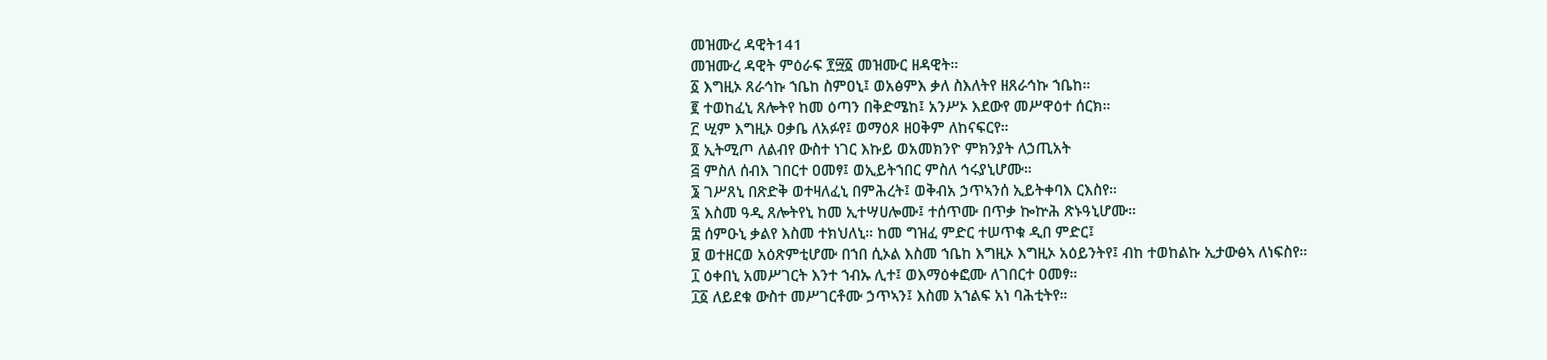መዝሙረ ዳዊት141
መዝሙረ ዳዊት ምዕራፍ ፻፵፩ መዝሙር ዘዳዊት።
፩ እግዚኦ ጸራኅኩ ኀቤከ ስምዐኒ፤ ወአፅምእ ቃለ ስእለትየ ዘጸራኅኩ ኀቤከ።
፪ ተወከፈኒ ጸሎትየ ከመ ዕጣን በቅድሜከ፤ አንሥኦ እደውየ መሥዋዕተ ሰርክ።
፫ ሢም እግዚኦ ዐቃቤ ለአፉየ፤ ወማዕጾ ዘዐቅም ለከናፍርየ።
፬ ኢትሚጦ ለልብየ ውስተ ነገር እኩይ ወአመክንዮ ምክንያት ለኃጢአት
፭ ምስለ ሰብእ ገበርተ ዐመፃ፤ ወኢይትኀበር ምስለ ኅሩያኒሆሙ።
፮ ገሥጸኒ በጽድቅ ወተዛለፈኒ በምሕረት፤ ወቅብአ ኃጥኣንሰ ኢይትቀባእ ርእስየ።
፯ እስመ ዓዲ ጸሎትየኒ ከመ ኢተሣሀሎሙ፤ ተሰጥሙ በጥቃ ኰኵሕ ጽኑዓኒሆሙ።
፰ ሰምዑኒ ቃልየ እስመ ተክህለኒ። ከመ ግዝፈ ምድር ተሠጥቁ ዲበ ምድር፤
፱ ወተዘርወ አዕጽምቲሆሙ በኀበ ሲኦል እስመ ኀቤከ እግዚኦ እግዚኦ አዕይንትየ፤ ብከ ተወከልኩ ኢታውፅኣ ለነፍስየ።
፲ ዕቀበኒ አመሥገርት እንተ ኀብኡ ሊተ፤ ወእማዕቀፎሙ ለገበርተ ዐመፃ።
፲፩ ለይደቁ ውስተ መሥገርቶሙ ኃጥኣን፤ እስመ አኀልፍ አነ ባሕቲትየ።